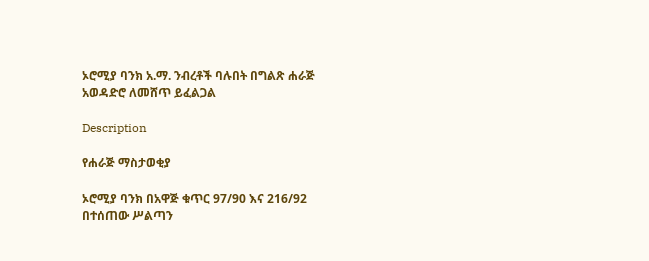ኦሮሚያ ባንክ አ.ማ. ንብረቶች ባሉበት በግልጽ ሐራጅ አወዳድሮ ለመሸጥ ይፈልጋል

Description

የሐራጅ ማስታወቂያ

ኦሮሚያ ባንክ በአዋጅ ቁጥር 97/90 እና 216/92 በተሰጠው ሥልጣን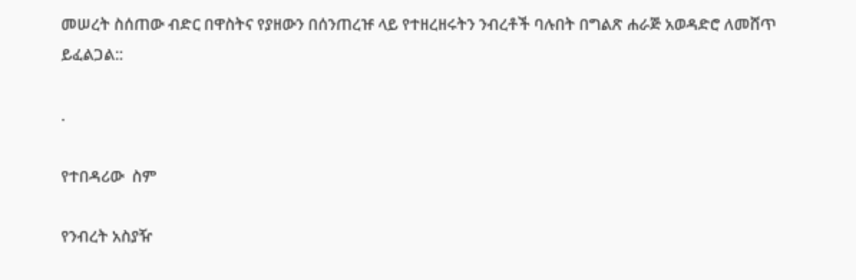መሠረት ስሰጠው ብድር በዋስትና የያዘውን በሰንጠረዡ ላይ የተዘረዘሩትን ንብረቶች ባሉበት በግልጽ ሐራጅ አወዳድሮ ለመሸጥ ይፈልጋል::

.

የተበዳሪው  ስም

የንብረት አስያዥ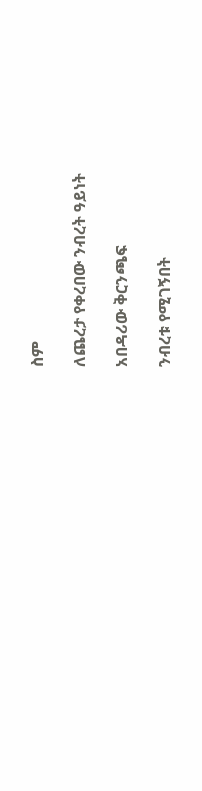ስም

ለጨረታ የቀረበው ንብረት ዓይነት

አበዳሪው ቅርንጫፍ

ንብረቱ የሚገኝበት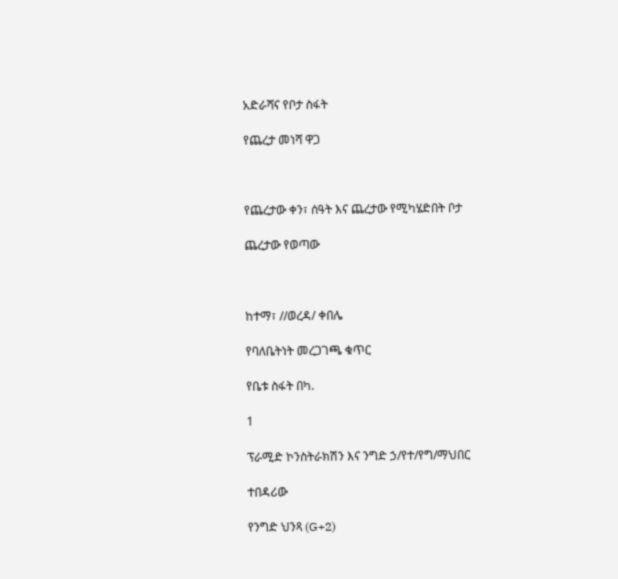አድራሻና የቦታ ስፋት

የጨረታ መነሻ ዋጋ



የጨረታው ቀን፣ ሰዓት እና ጨረታው የሚካሄድበት ቦታ

ጨረታው የወጣው



ከተማ፣ //ወረዳ/ ቀበሌ

የባለቤትነት መረጋገጫ ቁጥር

የቤቱ ስፋት በካ.

1

ፕራሚድ ኮንስትራክሽን እና ንግድ ኃ/የተ/የግ/ማህበር

ተበዳሪው

የንግድ ህንጻ (G+2)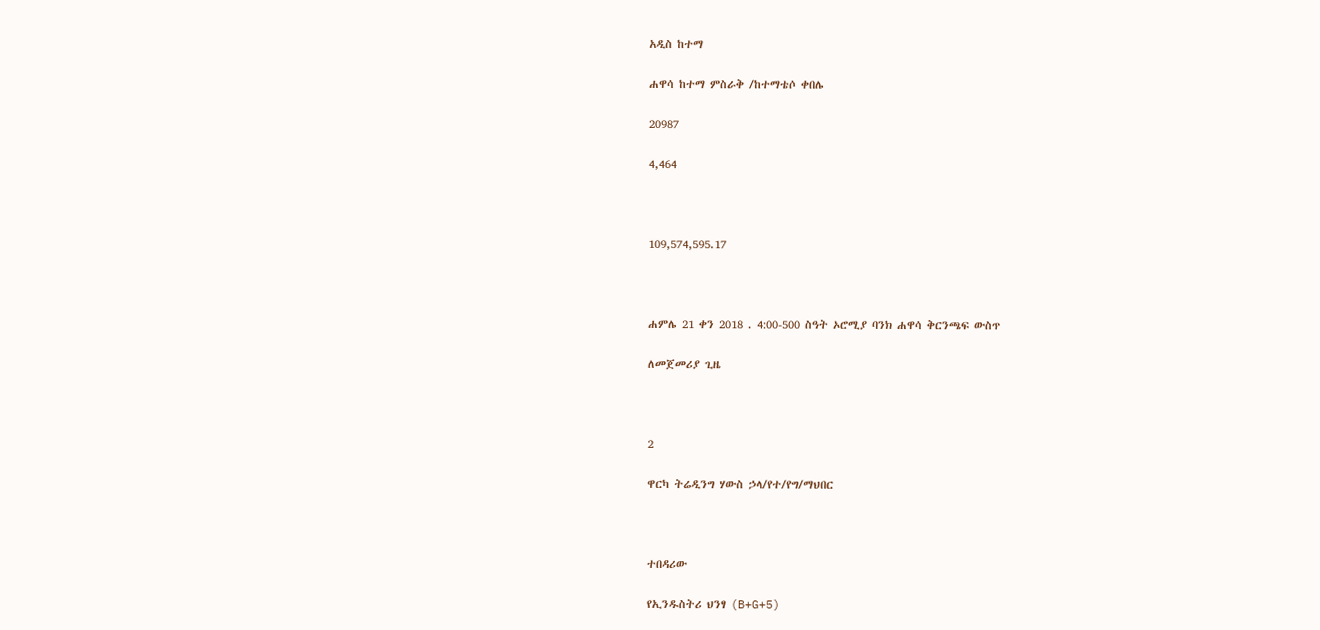አዲስ ከተማ

ሐዋሳ ከተማ ምስራቅ /ከተማቴሶ ቀበሌ

20987

4,464



109,574,595.17



ሐምሌ 21 ቀን 2018 . 4:00-500 ስዓት ኦሮሚያ ባንክ ሐዋሳ ቅርንጫፍ ውስጥ

ለመጀመሪያ ጊዜ



2

ዋርካ ትሬዲንግ ሃውስ ኃላ/የተ/የግ/ማህበር



ተበዳሪው

የኢንዱስትሪ ህንፃ (B+G+5)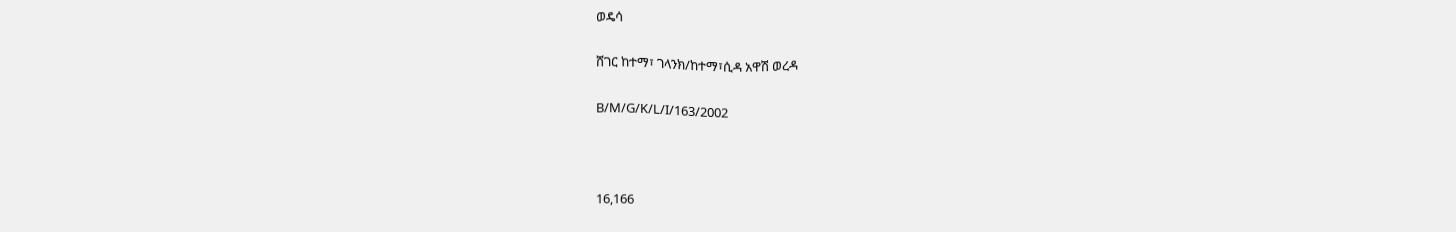ወዴሳ

ሸገር ከተማ፣ ገላንክ/ከተማ፣ሲዳ አዋሽ ወረዳ

B/M/G/K/L/I/163/2002



16,166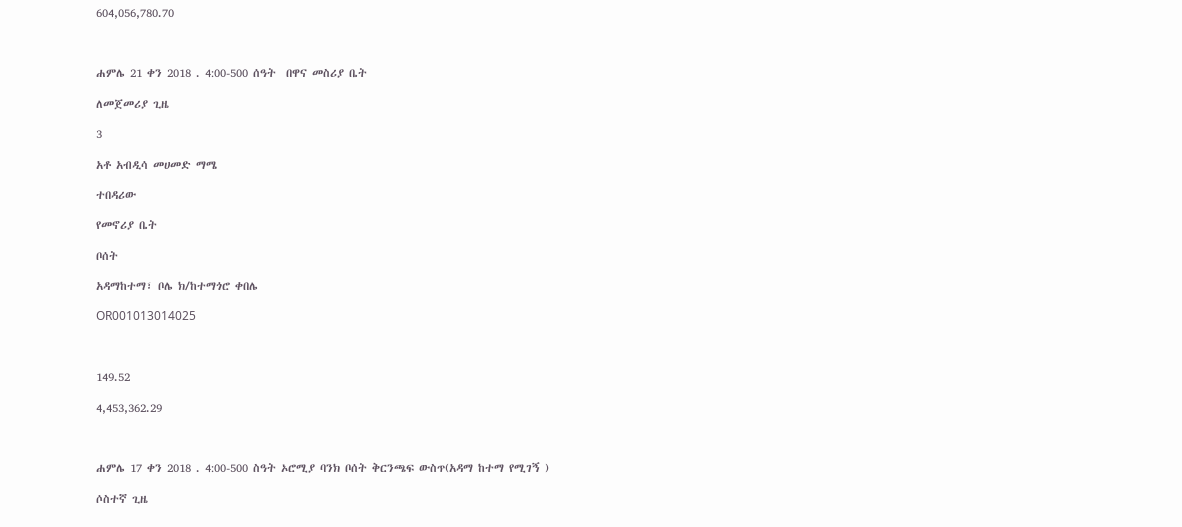604,056,780.70



ሐምሌ 21 ቀን 2018 . 4:00-500 ሰዓት  በዋና መስሪያ ቤት

ለመጀመሪያ ጊዜ

3

አቶ አብዲሳ መሀመድ ማሜ

ተበዳሪው

የመኖሪያ ቤት

ቦሰት

አዳማከተማ፣ ቦሌ ክ/ከተማጎሮ ቀበሌ

OR001013014025



149.52

4,453,362.29



ሐምሌ 17 ቀን 2018 . 4:00-500 ስዓት ኦሮሚያ ባንክ ቦሰት ቅርንጫፍ ውስጥ(አዳማ ከተማ የሚገኝ )

ሶስተኛ ጊዜ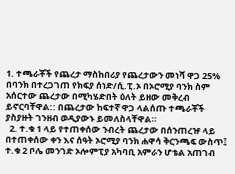1. ተጫራቾች የጨረታ ማስከበሪያ የጨረታውን መነሻ ዋጋ 25% በባንክ በተረጋገጠ የክፍያ ሰነድ/ሲ.ፒ.ኦ በኦሮሚያ ባንክ ስም አሰርተው ጨረታው በሚካሄድበት ዕለት ይዘው መቅረብ ይኖርባቸዋል:: በጨረታው ከፍተኛ ዋጋ ላልሰጡ ተጫራቾች ያስያዙት ገንዘብ ወዲያውኑ ይመለስላቸዋል።
  2. ተ.ቁ 1 ላይ የተጠቀሰው ንብረት ጨረታው በሰንጠረዡ ላይ በተጠቀሰው ቀን እና ሰዓት ኦሮሚያ ባንክ ሐዋሳ ቅርንጫፍ ውስጥ፤ ተ.ቁ 2 ቦሌ መንገድ ኦሎምፒያ አካባቢ አምራን ሆቴል አጠገብ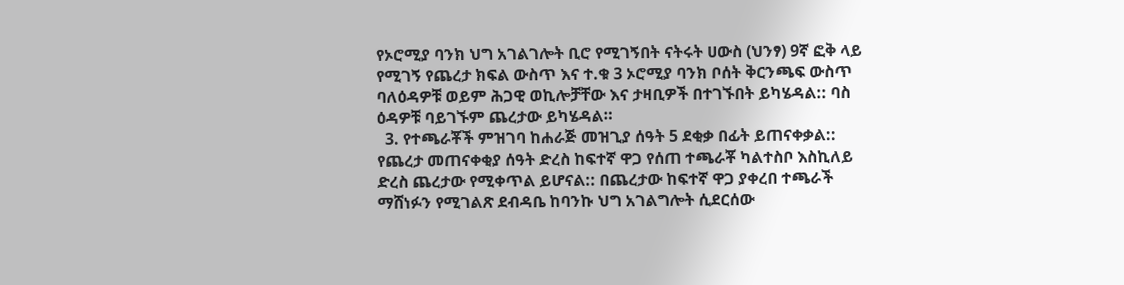የኦሮሚያ ባንክ ህግ አገልገሎት ቢሮ የሚገኝበት ናትሩት ሀውስ (ህንፃ) 9ኛ ፎቅ ላይ የሚገኝ የጨረታ ክፍል ውስጥ እና ተ.ቁ 3 ኦሮሚያ ባንክ ቦሰት ቅርንጫፍ ውስጥ ባለዕዳዎቹ ወይም ሕጋዊ ወኪሎቻቸው እና ታዛቢዎች በተገኙበት ይካሄዳል:: ባስ ዕዳዎቹ ባይገኙም ጨረታው ይካሄዳል።
  3. የተጫራቾች ምዝገባ ከሐራጅ መዝጊያ ሰዓት 5 ደቂቃ በፊት ይጠናቀቃል:: የጨረታ መጠናቀቂያ ሰዓት ድረስ ከፍተኛ ዋጋ የሰጠ ተጫራቾ ካልተስቦ እስኪለይ ድረስ ጨረታው የሚቀጥል ይሆናል:: በጨረታው ከፍተኛ ዋጋ ያቀረበ ተጫራች ማሸነፉን የሚገልጽ ደብዳቤ ከባንኩ ህግ አገልግሎት ሲደርሰው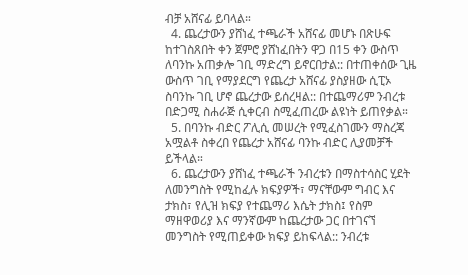ብቻ አሸናፊ ይባላል።
  4. ጨረታውን ያሸነፈ ተጫራች አሸናፊ መሆኑ በጽሁፍ ከተገስጸበት ቀን ጀምሮ ያሸነፈበትን ዋጋ በ15 ቀን ውስጥ ለባንኩ አጠቃሎ ገቢ ማድረግ ይኖርበታል:: በተጠቀሰው ጊዜ ውስጥ ገቢ የማያደርግ የጨረታ አሸናፊ ያስያዘው ሲፒኦ ስባንኩ ገቢ ሆኖ ጨረታው ይሰረዛል:: በተጨማሪም ንብረቱ በድጋሚ ስሐራጅ ሲቀርብ ስሚፈጠረው ልዩነት ይጠየቃል።
  5. በባንኩ ብድር ፖሊሲ መሠረት የሚፈስገሙን ማስረጃ አሟልቶ ስቀረበ የጨረታ አሸናፊ ባንኩ ብድር ሊያመቻች ይችላል።
  6. ጨረታውን ያሸነፈ ተጫራች ንብረቱን በማስተሳስር ሂደት ለመንግስት የሚከፈሉ ክፍያዎች፣ ማናቸውም ግብር እና ታክስ፣ የሊዝ ክፍያ የተጨማሪ እሴት ታክስ፤ የስም ማዘዋወሪያ እና ማንኛውም ከጨረታው ጋር በተገናኘ መንግስት የሚጠይቀው ክፍያ ይከፍላል:: ንብረቱ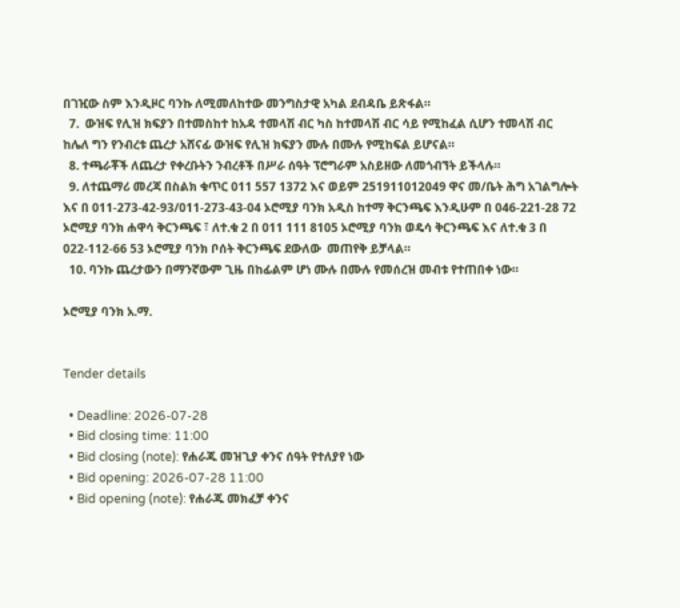በገዢው ስም እንዲዞር ባንኩ ለሚመለከተው መንግስታዊ አካል ደብዳቤ ይጽፋል።
  7.  ውዝፍ የሊዝ ክፍያን በተመስከተ ከአዳ ተመላሽ ብር ካስ ከተመላሽ ብር ሳይ የሚከፈል ሲሆን ተመላሽ ብር ከሌለ ግን የንብረቱ ጨረታ አሸናፊ ውዝፍ የሊዝ ክፍያን ሙሉ በሙሉ የሚከፍል ይሆናል።
  8. ተጫራቾች ለጨረታ የቀረቡትን ንብረቶች በሥራ ሰዓት ፕሮግራም አስይዘው ለመጎብኘት ይችላሉ።
  9. ለተጨማሪ መረጃ በስልክ ቁጥር 011 557 1372 እና ወይም 251911012049 ዋና መ/ቤት ሕግ አገልግሎት እና በ 011-273-42-93/011-273-43-04 ኦሮሚያ ባንክ አዲስ ከተማ ቅርንጫፍ እንዲሁም በ 046-221-28 72 ኦሮሚያ ባንክ ሐዋሳ ቅርንጫፍ ፣ ለተ.ቁ 2 በ 011 111 8105 ኦሮሚያ ባንክ ወዴሳ ቅርንጫፍ እና ለተ.ቁ 3 በ 022-112-66 53 ኦሮሚያ ባንክ ቦሰት ቅርንጫፍ ደውለው  መጠየቅ ይቻላል።
  10. ባንኩ ጨረታውን በማንኛውም ጊዜ በከፊልም ሆነ ሙሉ በሙሉ የመሰረዝ መብቱ የተጠበቀ ነው።

ኦሮሚያ ባንክ አ.ማ.


Tender details

  • Deadline: 2026-07-28
  • Bid closing time: 11:00
  • Bid closing (note): የሐራጁ መዝጊያ ቀንና ሰዓት የተለያየ ነው
  • Bid opening: 2026-07-28 11:00
  • Bid opening (note): የሐራጁ መክፈቻ ቀንና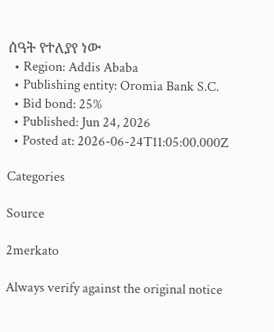ሰዓት የተለያየ ነው
  • Region: Addis Ababa
  • Publishing entity: Oromia Bank S.C.
  • Bid bond: 25%
  • Published: Jun 24, 2026
  • Posted at: 2026-06-24T11:05:00.000Z

Categories

Source

2merkato

Always verify against the original notice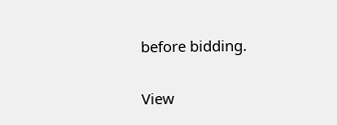before bidding.

View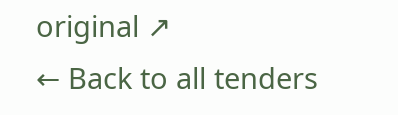original ↗
← Back to all tenders